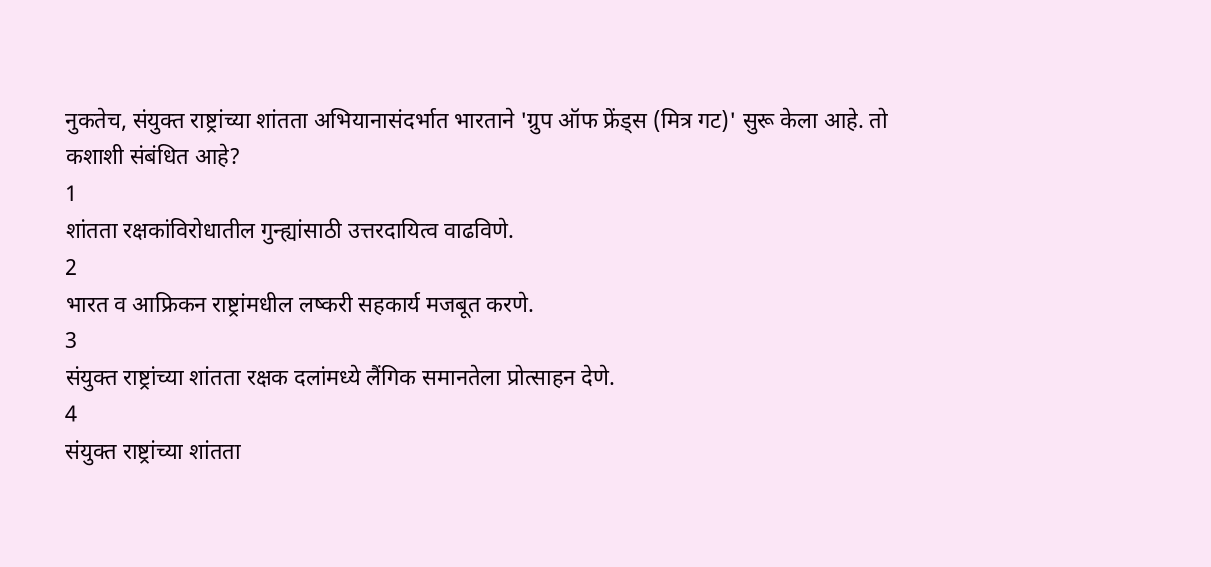नुकतेच, संयुक्त राष्ट्रांच्या शांतता अभियानासंदर्भात भारताने 'ग्रुप ऑफ फ्रेंड्स (मित्र गट)' सुरू केला आहे. तो कशाशी संबंधित आहे?
1
शांतता रक्षकांविरोधातील गुन्ह्यांसाठी उत्तरदायित्व वाढविणे.
2
भारत व आफ्रिकन राष्ट्रांमधील लष्करी सहकार्य मजबूत करणे.
3
संयुक्त राष्ट्रांच्या शांतता रक्षक दलांमध्ये लैंगिक समानतेला प्रोत्साहन देणे.
4
संयुक्त राष्ट्रांच्या शांतता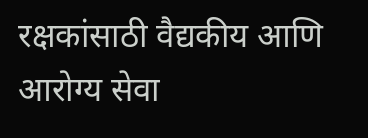रक्षकांसाठी वैद्यकीय आणि आरोग्य सेवा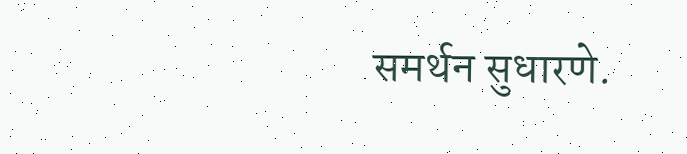समर्थन सुधारणे.